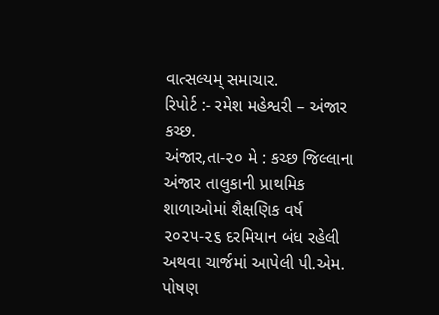વાત્સલ્યમ્ સમાચાર.
રિપોર્ટ :- રમેશ મહેશ્વરી – અંજાર કચ્છ.
અંજાર,તા-૨૦ મે : કચ્છ જિલ્લાના અંજાર તાલુકાની પ્રાથમિક શાળાઓમાં શૈક્ષણિક વર્ષ ૨૦૨૫-૨૬ દરમિયાન બંધ રહેલી અથવા ચાર્જમાં આપેલી પી.એમ. પોષણ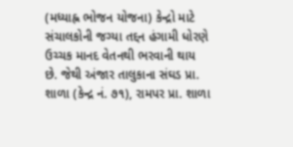(મધ્યાહ્ન ભોજન યોજના) કેન્દ્રો માટે સંચાલકોની જગ્યા તદ્દન હંગામી ધોરણે ઉચ્ચક માનદ વેતનથી ભરવાની થાય છે. જેથી અંજાર તાલુકાના સંઘડ પ્રા. શાળા (કેન્દ્ર નં. ૭૧), રામપર પ્રા. શાળા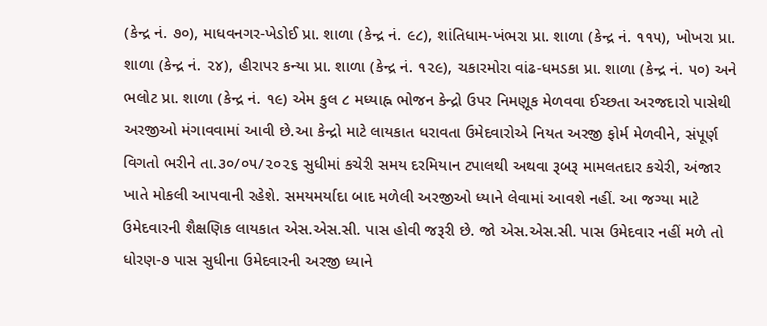(કેન્દ્ર નં. ૭૦), માધવનગર-ખેડોઈ પ્રા. શાળા (કેન્દ્ર નં. ૯૮), શાંતિધામ-ખંભરા પ્રા. શાળા (કેન્દ્ર નં. ૧૧૫), ખોખરા પ્રા. શાળા (કેન્દ્ર નં. ૨૪), હીરાપર કન્યા પ્રા. શાળા (કેન્દ્ર નં. ૧૨૯), ચકારમોરા વાંઢ-ધમડકા પ્રા. શાળા (કેન્દ્ર નં. ૫૦) અને ભલોટ પ્રા. શાળા (કેન્દ્ર નં. ૧૯) એમ કુલ ૮ મધ્યાહ્ન ભોજન કેન્દ્રો ઉપર નિમણૂક મેળવવા ઈચ્છતા અરજદારો પાસેથી અરજીઓ મંગાવવામાં આવી છે.આ કેન્દ્રો માટે લાયકાત ધરાવતા ઉમેદવારોએ નિયત અરજી ફોર્મ મેળવીને, સંપૂર્ણ વિગતો ભરીને તા.૩૦/૦૫/૨૦૨૬ સુધીમાં કચેરી સમય દરમિયાન ટપાલથી અથવા રૂબરૂ મામલતદાર કચેરી, અંજાર ખાતે મોકલી આપવાની રહેશે. સમયમર્યાદા બાદ મળેલી અરજીઓ ધ્યાને લેવામાં આવશે નહીં. આ જગ્યા માટે ઉમેદવારની શૈક્ષણિક લાયકાત એસ.એસ.સી. પાસ હોવી જરૂરી છે. જો એસ.એસ.સી. પાસ ઉમેદવાર નહીં મળે તો ધોરણ-૭ પાસ સુધીના ઉમેદવારની અરજી ધ્યાને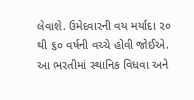લેવાશે. ઉમેદવારની વય મર્યાદા ૨૦ થી ૬૦ વર્ષની વચ્ચે હોવી જોઈએ. આ ભરતીમાં સ્થાનિક વિધવા અને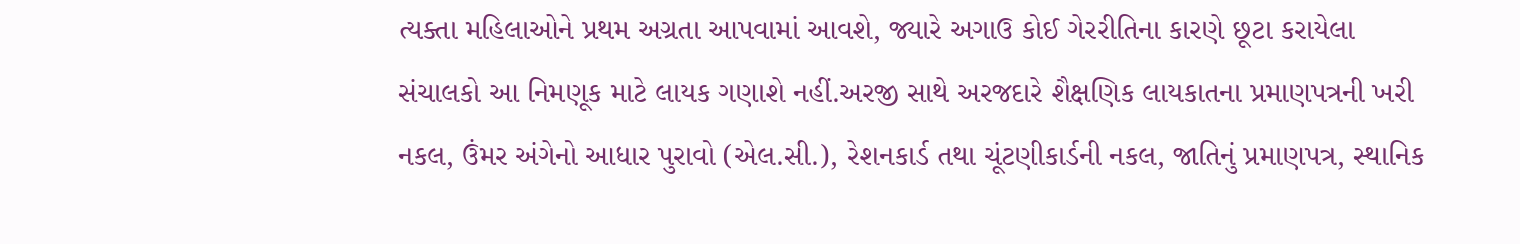ત્યક્તા મહિલાઓને પ્રથમ અગ્રતા આપવામાં આવશે, જ્યારે અગાઉ કોઈ ગેરરીતિના કારણે છૂટા કરાયેલા સંચાલકો આ નિમણૂક માટે લાયક ગણાશે નહીં.અરજી સાથે અરજદારે શૈક્ષણિક લાયકાતના પ્રમાણપત્રની ખરી નકલ, ઉંમર અંગેનો આધાર પુરાવો (એલ.સી.), રેશનકાર્ડ તથા ચૂંટણીકાર્ડની નકલ, જાતિનું પ્રમાણપત્ર, સ્થાનિક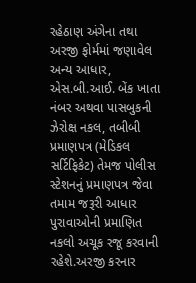રહેઠાણ અંગેના તથા અરજી ફોર્મમાં જણાવેલ અન્ય આધાર, એસ.બી.આઈ. બેંક ખાતા નંબર અથવા પાસબુકની ઝેરોક્ષ નકલ, તબીબી પ્રમાણપત્ર (મેડિકલ સર્ટિફિકેટ) તેમજ પોલીસ સ્ટેશનનું પ્રમાણપત્ર જેવા તમામ જરૂરી આધાર પુરાવાઓની પ્રમાણિત નકલો અચૂક રજૂ કરવાની રહેશે.અરજી કરનાર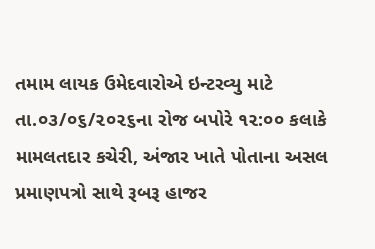તમામ લાયક ઉમેદવારોએ ઇન્ટરવ્યુ માટે તા.૦૩/૦૬/૨૦૨૬ના રોજ બપોરે ૧૨:૦૦ કલાકે મામલતદાર કચેરી, અંજાર ખાતે પોતાના અસલ પ્રમાણપત્રો સાથે રૂબરૂ હાજર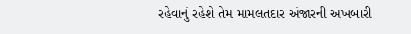રહેવાનું રહેશે તેમ મામલતદાર અંજારની અખબારી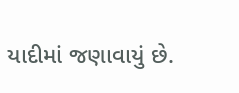યાદીમાં જણાવાયું છે.